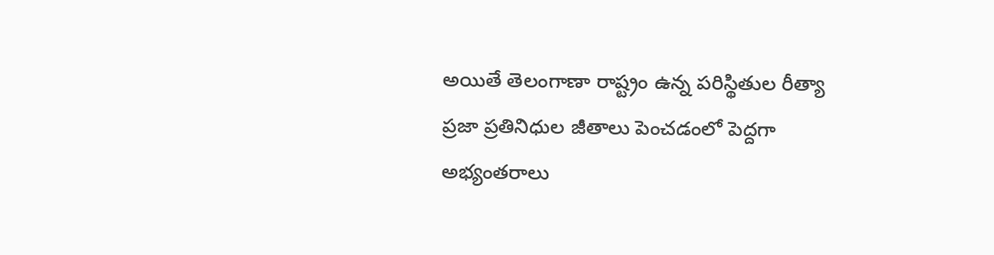అయితే తెలంగాణా రాష్ట్రం ఉన్న పరిస్థితుల రీత్యా ప్రజా ప్రతినిధుల జీతాలు పెంచడంలో పెద్దగా అభ్యంతరాలు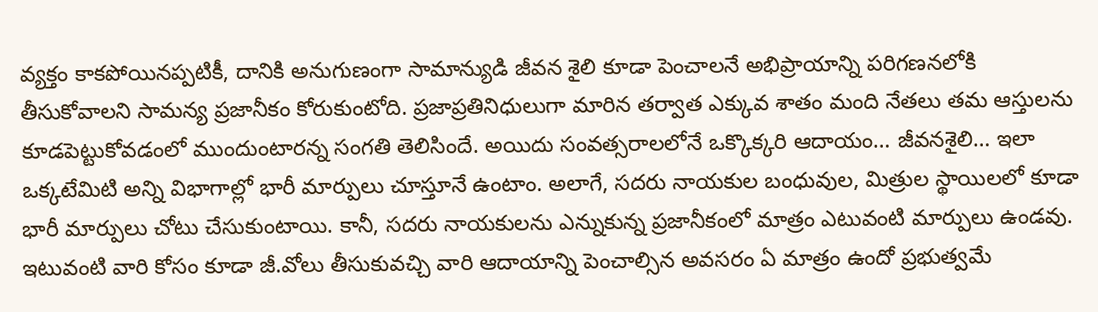వ్యక్తం కాకపోయినప్పటికీ, దానికి అనుగుణంగా సామాన్యుడి జీవన శైలి కూడా పెంచాలనే అభిప్రాయాన్ని పరిగణనలోకి తీసుకోవాలని సామన్య ప్రజానీకం కోరుకుంటోది. ప్రజాప్రతినిధులుగా మారిన తర్వాత ఎక్కువ శాతం మంది నేతలు తమ ఆస్తులను కూడపెట్టుకోవడంలో ముందుంటారన్న సంగతి తెలిసిందే. అయిదు సంవత్సరాలలోనే ఒక్కొక్కరి ఆదాయం… జీవనశైలి… ఇలా ఒక్కటేమిటి అన్ని విభాగాల్లో భారీ మార్పులు చూస్తూనే ఉంటాం. అలాగే, సదరు నాయకుల బంధువుల, మిత్రుల స్థాయిలలో కూడా భారీ మార్పులు చోటు చేసుకుంటాయి. కానీ, సదరు నాయకులను ఎన్నుకున్న ప్రజానీకంలో మాత్రం ఎటువంటి మార్పులు ఉండవు.
ఇటువంటి వారి కోసం కూడా జీ.వోలు తీసుకువచ్చి వారి ఆదాయాన్ని పెంచాల్సిన అవసరం ఏ మాత్రం ఉందో ప్రభుత్వమే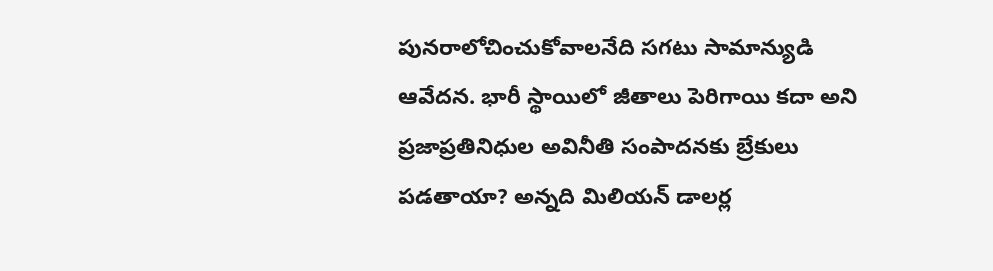పునరాలోచించుకోవాలనేది సగటు సామాన్యుడి ఆవేదన. భారీ స్థాయిలో జీతాలు పెరిగాయి కదా అని ప్రజాప్రతినిధుల అవినీతి సంపాదనకు బ్రేకులు పడతాయా? అన్నది మిలియన్ డాలర్ల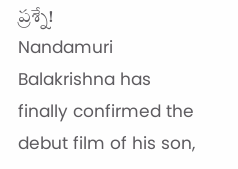ప్రశ్నే!
Nandamuri Balakrishna has finally confirmed the debut film of his son,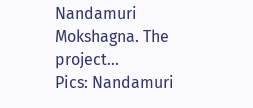Nandamuri Mokshagna. The project…
Pics: Nandamuri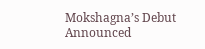Mokshagna’s Debut Announced